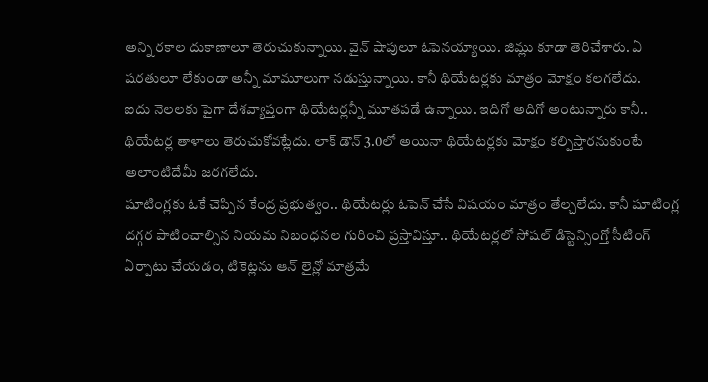అన్ని రకాల దుకాణాలూ తెరుచుకున్నాయి. వైన్ షాపులూ ఓపెనయ్యాయి. జిమ్లు కూడా తెరిచేశారు. ఏ షరతులూ లేకుండా అన్నీ మామూలుగా నడుస్తున్నాయి. కానీ థియేటర్లకు మాత్రం మోక్షం కలగలేదు.
ఐదు నెలలకు పైగా దేశవ్యాప్తంగా థియేటర్లన్నీ మూతపడే ఉన్నాయి. ఇదిగో అదిగో అంటున్నారు కానీ.. థియేటర్ల తాళాలు తెరుచుకోవట్లేదు. లాక్ డౌన్ 3.0లో అయినా థియేటర్లకు మోక్షం కల్పిస్తారనుకుంటే అలాంటిదేమీ జరగలేదు.
షూటింగ్లకు ఓకే చెప్పిన కేంద్ర ప్రభుత్వం.. థియేటర్లు ఓపెన్ చేసే విషయం మాత్రం తేల్చలేదు. కానీ షూటింగ్ల దగ్గర పాటించాల్సిన నియమ నిబంధనల గురించి ప్రస్తావిస్తూ.. థియేటర్లలో సోషల్ డిస్టెన్సింగ్తో సీటింగ్ ఏర్పాటు చేయడం, టికెట్లను ఆన్ లైన్లో మాత్రమే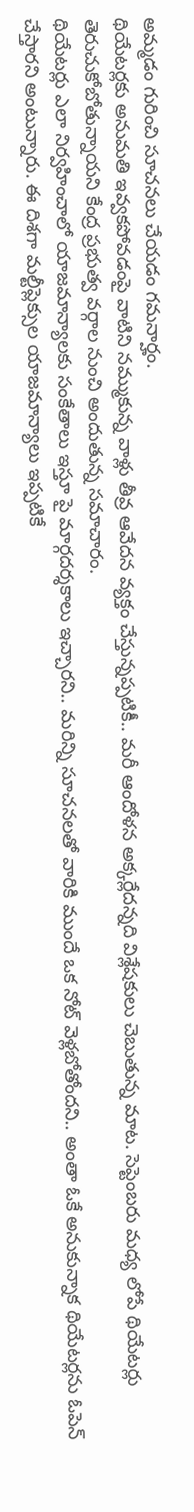అమ్మడం గురించి సూచనలు చేయడం గమనార్హం.
థియేటర్లకు అనుమతి ఇవ్వకపోవడంపై వాటిని నమ్ముకున్న వాళ్లు తీవ్ర ఆవేదన వ్యక్తం చేస్తున్నప్పటికీ.. మరీ ఆందోళన అక్కర్లేదన్నది విశ్లేషకులు చెబుతున్న మాట. సెప్టెంబరు మధ్య లోపే థియేటర్లు తెరుచుకోబోతున్నాయని కేంద్ర ప్రభుత్వ వర్గాల నుంచి అందుతున్న సమాచారం.
థియేటర్లు ఎలా నిర్వహించాలో యాజమాన్యాలకు సంకేతాలు ఇస్తూ పై మార్గదర్శకాలు ఇచ్చారని.. మరిన్ని సూచనలతో వారికి ముందే ఒక నోట్ వెళ్లబోతోందని.. అంతా ఓకే అనుకున్నాక థియేటర్లను ఓపెన్ చేస్తారని అంటున్నారు. ఈ దిశగా మల్టీప్లెక్సుల యాజమాన్యాలు ఇప్పటికే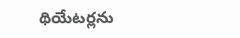థియేటర్లను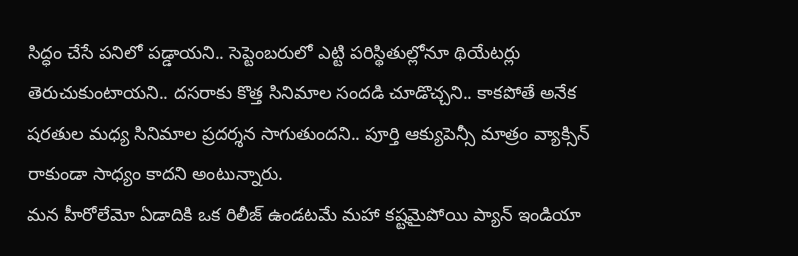సిద్ధం చేసే పనిలో పడ్డాయని.. సెప్టెంబరులో ఎట్టి పరిస్థితుల్లోనూ థియేటర్లు తెరుచుకుంటాయని.. దసరాకు కొత్త సినిమాల సందడి చూడొచ్చని.. కాకపోతే అనేక షరతుల మధ్య సినిమాల ప్రదర్శన సాగుతుందని.. పూర్తి ఆక్యుపెన్సీ మాత్రం వ్యాక్సిన్ రాకుండా సాధ్యం కాదని అంటున్నారు.
మన హీరోలేమో ఏడాదికి ఒక రిలీజ్ ఉండటమే మహా కష్టమైపోయి ప్యాన్ ఇండియా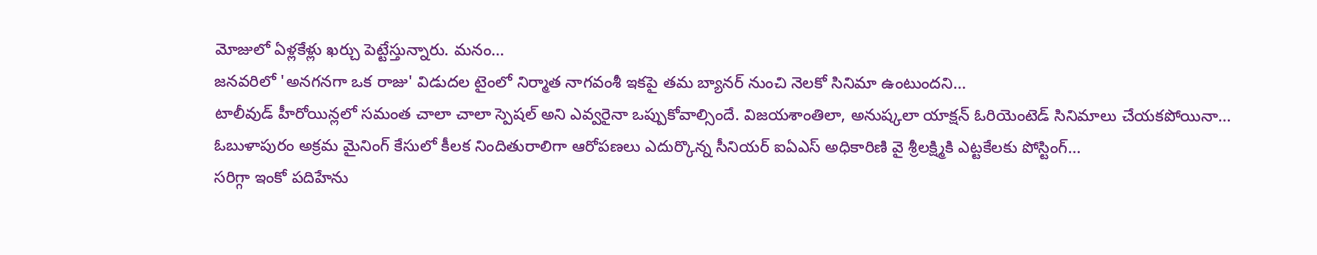మోజులో ఏళ్లకేళ్లు ఖర్చు పెట్టేస్తున్నారు. మనం…
జనవరిలో 'అనగనగా ఒక రాజు' విడుదల టైంలో నిర్మాత నాగవంశీ ఇకపై తమ బ్యానర్ నుంచి నెలకో సినిమా ఉంటుందని…
టాలీవుడ్ హీరోయిన్లలో సమంత చాలా చాలా స్పెషల్ అని ఎవ్వరైనా ఒప్పుకోవాల్సిందే. విజయశాంతిలా, అనుష్కలా యాక్షన్ ఓరియెంటెడ్ సినిమాలు చేయకపోయినా…
ఓబుళాపురం అక్రమ మైనింగ్ కేసులో కీలక నిందితురాలిగా ఆరోపణలు ఎదుర్కొన్న సీనియర్ ఐఏఎస్ అధికారిణి వై శ్రీలక్ష్మికి ఎట్టకేలకు పోస్టింగ్…
సరిగ్గా ఇంకో పదిహేను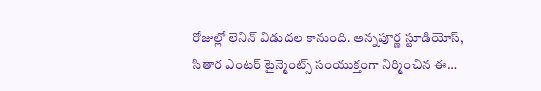రోజుల్లో లెనిన్ విడుదల కానుంది. అన్నపూర్ణ స్టూడియోస్, సితార ఎంటర్ టైన్మెంట్స్ సంయుక్తంగా నిర్మించిన ఈ…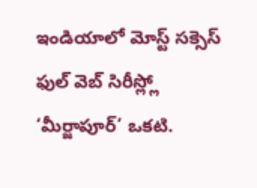ఇండియాలో మోస్ట్ సక్సెస్ ఫుల్ వెబ్ సిరీస్ల్లో ‘మీర్జాపూర్’ ఒకటి.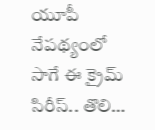యూపీ నేపథ్యంలో సాగే ఈ క్రైమ్ సిరీస్.. తొలి…